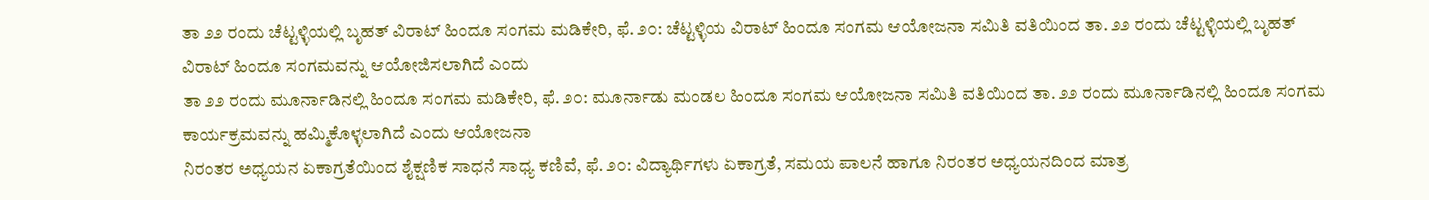ತಾ ೨೨ ರಂದು ಚೆಟ್ಟಳ್ಳಿಯಲ್ಲಿ ಬೃಹತ್ ವಿರಾಟ್ ಹಿಂದೂ ಸಂಗಮ ಮಡಿಕೇರಿ, ಫೆ. ೨೦: ಚೆಟ್ಟಳ್ಳಿಯ ವಿರಾಟ್ ಹಿಂದೂ ಸಂಗಮ ಆಯೋಜನಾ ಸಮಿತಿ ವತಿಯಿಂದ ತಾ. ೨೨ ರಂದು ಚೆಟ್ಟಳ್ಳಿಯಲ್ಲಿ ಬೃಹತ್ ವಿರಾಟ್ ಹಿಂದೂ ಸಂಗಮವನ್ನು ಆಯೋಜಿಸಲಾಗಿದೆ ಎಂದು
ತಾ ೨೨ ರಂದು ಮೂರ್ನಾಡಿನಲ್ಲಿ ಹಿಂದೂ ಸಂಗಮ ಮಡಿಕೇರಿ, ಫೆ. ೨೦: ಮೂರ್ನಾಡು ಮಂಡಲ ಹಿಂದೂ ಸಂಗಮ ಆಯೋಜನಾ ಸಮಿತಿ ವತಿಯಿಂದ ತಾ. ೨೨ ರಂದು ಮೂರ್ನಾಡಿನಲ್ಲಿ ಹಿಂದೂ ಸಂಗಮ ಕಾರ್ಯಕ್ರಮವನ್ನು ಹಮ್ಮಿಕೊಳ್ಳಲಾಗಿದೆ ಎಂದು ಆಯೋಜನಾ
ನಿರಂತರ ಅಧ್ಯಯನ ಏಕಾಗ್ರತೆಯಿಂದ ಶೈಕ್ಷಣಿಕ ಸಾಧನೆ ಸಾಧ್ಯ ಕಣಿವೆ, ಫೆ. ೨೦: ವಿದ್ಯಾರ್ಥಿಗಳು ಏಕಾಗ್ರತೆ, ಸಮಯ ಪಾಲನೆ ಹಾಗೂ ನಿರಂತರ ಅಧ್ಯಯನದಿಂದ ಮಾತ್ರ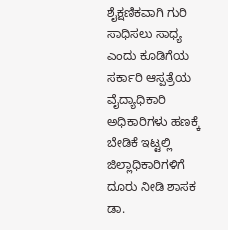ಶೈಕ್ಷಣಿಕವಾಗಿ ಗುರಿ ಸಾಧಿಸಲು ಸಾಧ್ಯ ಎಂದು ಕೂಡಿಗೆಯ ಸರ್ಕಾರಿ ಆಸ್ಪತ್ರೆಯ ವೈದ್ಯಾಧಿಕಾರಿ
ಅಧಿಕಾರಿಗಳು ಹಣಕ್ಕೆ ಬೇಡಿಕೆ ಇಟ್ಟಲ್ಲಿ ಜಿಲ್ಲಾಧಿಕಾರಿಗಳಿಗೆ ದೂರು ನೀಡಿ ಶಾಸಕ ಡಾ.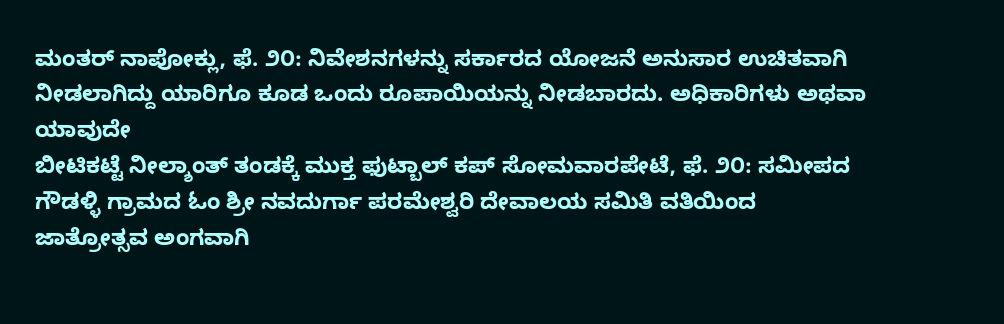ಮಂತರ್ ನಾಪೋಕ್ಲು, ಫೆ. ೨೦: ನಿವೇಶನಗಳನ್ನು ಸರ್ಕಾರದ ಯೋಜನೆ ಅನುಸಾರ ಉಚಿತವಾಗಿ ನೀಡಲಾಗಿದ್ದು ಯಾರಿಗೂ ಕೂಡ ಒಂದು ರೂಪಾಯಿಯನ್ನು ನೀಡಬಾರದು. ಅಧಿಕಾರಿಗಳು ಅಥವಾ ಯಾವುದೇ
ಬೀಟಿಕಟ್ಟೆ ನೀಲ್ಶಾಂತ್ ತಂಡಕ್ಕೆ ಮುಕ್ತ ಫುಟ್ಬಾಲ್ ಕಪ್ ಸೋಮವಾರಪೇಟೆ, ಫೆ. ೨೦: ಸಮೀಪದ ಗೌಡಳ್ಳಿ ಗ್ರಾಮದ ಓಂ ಶ್ರೀ ನವದುರ್ಗಾ ಪರಮೇಶ್ವರಿ ದೇವಾಲಯ ಸಮಿತಿ ವತಿಯಿಂದ ಜಾತ್ರೋತ್ಸವ ಅಂಗವಾಗಿ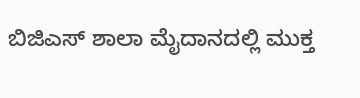ಬಿಜಿಎಸ್ ಶಾಲಾ ಮೈದಾನದಲ್ಲಿ ಮುಕ್ತ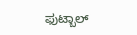ಫುಟ್ಬಾಲ್